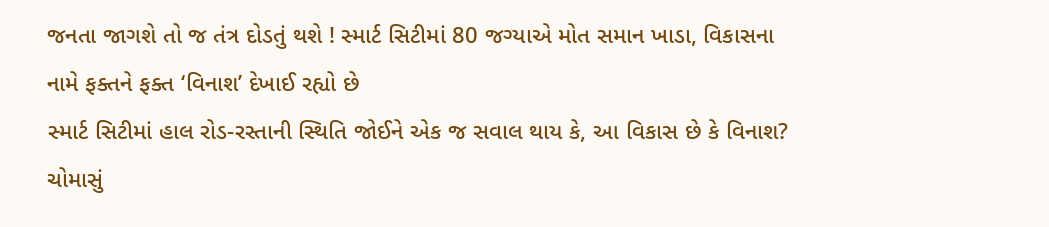જનતા જાગશે તો જ તંત્ર દોડતું થશે ! સ્માર્ટ સિટીમાં 80 જગ્યાએ મોત સમાન ખાડા, વિકાસના નામે ફક્તને ફક્ત ‘વિનાશ’ દેખાઈ રહ્યો છે
સ્માર્ટ સિટીમાં હાલ રોડ-રસ્તાની સ્થિતિ જોઈને એક જ સવાલ થાય કે, આ વિકાસ છે કે વિનાશ? ચોમાસું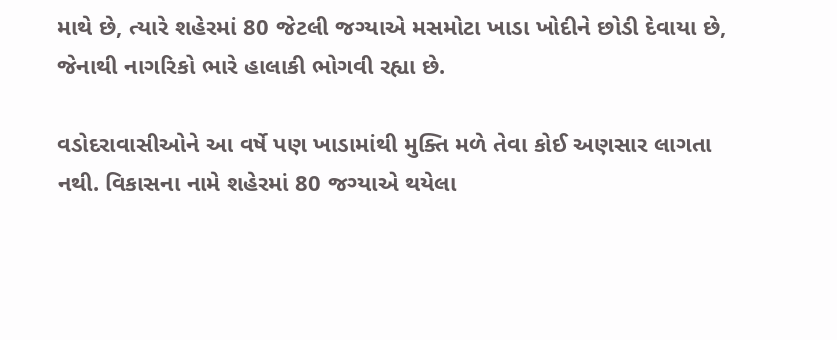માથે છે, ત્યારે શહેરમાં 80 જેટલી જગ્યાએ મસમોટા ખાડા ખોદીને છોડી દેવાયા છે, જેનાથી નાગરિકો ભારે હાલાકી ભોગવી રહ્યા છે.

વડોદરાવાસીઓને આ વર્ષે પણ ખાડામાંથી મુક્તિ મળે તેવા કોઈ અણસાર લાગતા નથી. વિકાસના નામે શહેરમાં 80 જગ્યાએ થયેલા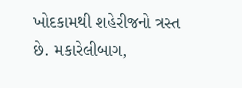ખોદકામથી શહેરીજનો ત્રસ્ત છે. મકારેલીબાગ,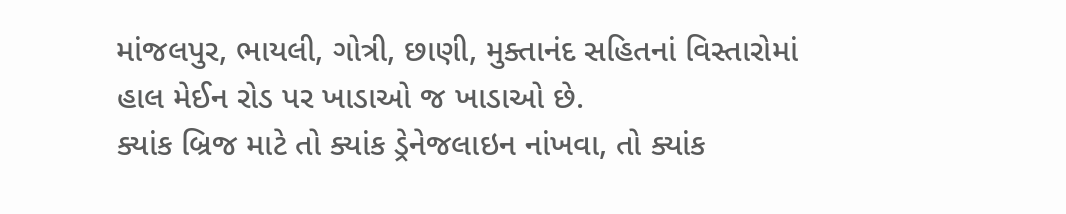માંજલપુર, ભાયલી, ગોત્રી, છાણી, મુક્તાનંદ સહિતનાં વિસ્તારોમાં હાલ મેઈન રોડ પર ખાડાઓ જ ખાડાઓ છે.
ક્યાંક બ્રિજ માટે તો ક્યાંક ડ્રેનેજલાઇન નાંખવા, તો ક્યાંક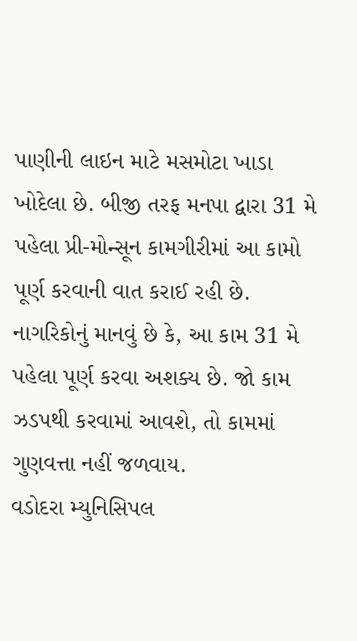પાણીની લાઇન માટે મસમોટા ખાડા ખોદેલા છે. બીજી તરફ મનપા દ્વારા 31 મે પહેલા પ્રી-મોન્સૂન કામગીરીમાં આ કામો પૂર્ણ કરવાની વાત કરાઈ રહી છે. નાગરિકોનું માનવું છે કે, આ કામ 31 મે પહેલા પૂર્ણ કરવા અશક્ય છે. જો કામ ઝડપથી કરવામાં આવશે, તો કામમાં ગુણવત્તા નહીં જળવાય.
વડોદરા મ્યુનિસિપલ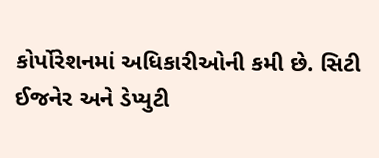કોર્પોરેશનમાં અધિકારીઓની કમી છે. સિટી ઈજનેર અને ડેપ્યુટી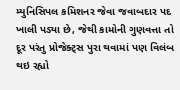મ્યુનિસિપલ કમિશનર જેવા જવાબદાર પદ ખાલી પડ્યા છે, જેથી કામોની ગુણવત્તા તો દૂર પરંતુ પ્રોજેક્ટ્સ પુરા થવામાં પણ વિલંબ થઇ રહ્યો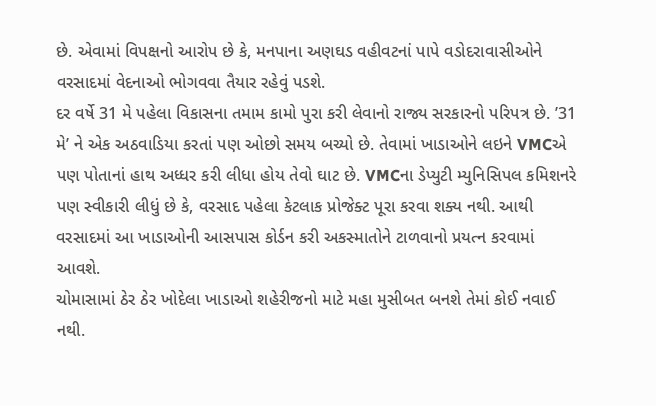છે. એવામાં વિપક્ષનો આરોપ છે કે, મનપાના અણઘડ વહીવટનાં પાપે વડોદરાવાસીઓને વરસાદમાં વેદનાઓ ભોગવવા તૈયાર રહેવું પડશે.
દર વર્ષે 31 મે પહેલા વિકાસના તમામ કામો પુરા કરી લેવાનો રાજ્ય સરકારનો પરિપત્ર છે. ’31 મે’ ને એક અઠવાડિયા કરતાં પણ ઓછો સમય બચ્યો છે. તેવામાં ખાડાઓને લઇને VMCએ પણ પોતાનાં હાથ અધ્ધર કરી લીધા હોય તેવો ઘાટ છે. VMCના ડેપ્યુટી મ્યુનિસિપલ કમિશનરે પણ સ્વીકારી લીધું છે કે, વરસાદ પહેલા કેટલાક પ્રોજેક્ટ પૂરા કરવા શક્ય નથી. આથી વરસાદમાં આ ખાડાઓની આસપાસ કોર્ડન કરી અકસ્માતોને ટાળવાનો પ્રયત્ન કરવામાં આવશે.
ચોમાસામાં ઠેર ઠેર ખોદેલા ખાડાઓ શહેરીજનો માટે મહા મુસીબત બનશે તેમાં કોઈ નવાઈ નથી.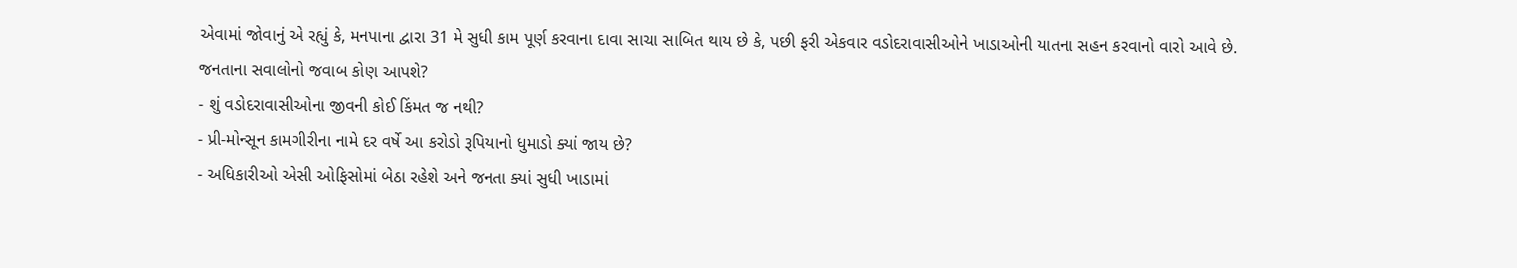એવામાં જોવાનું એ રહ્યું કે, મનપાના દ્વારા 31 મે સુધી કામ પૂર્ણ કરવાના દાવા સાચા સાબિત થાય છે કે, પછી ફરી એકવાર વડોદરાવાસીઓને ખાડાઓની યાતના સહન કરવાનો વારો આવે છે.
જનતાના સવાલોનો જવાબ કોણ આપશે?
- શું વડોદરાવાસીઓના જીવની કોઈ કિંમત જ નથી?
- પ્રી-મોન્સૂન કામગીરીના નામે દર વર્ષે આ કરોડો રૂપિયાનો ધુમાડો ક્યાં જાય છે?
- અધિકારીઓ એસી ઓફિસોમાં બેઠા રહેશે અને જનતા ક્યાં સુધી ખાડામાં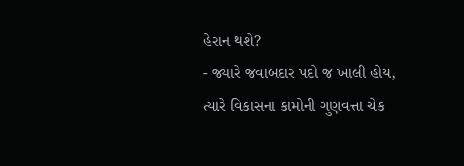હેરાન થશે?
- જ્યારે જવાબદાર પદો જ ખાલી હોય, ત્યારે વિકાસના કામોની ગુણવત્તા ચેક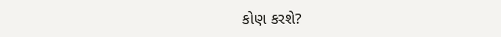કોણ કરશે?